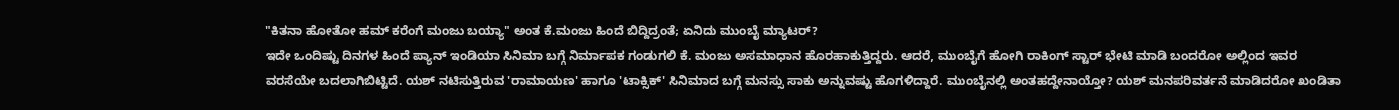"ಕಿತನಾ ಹೋತೋ ಹಮ್ ಕರೆಂಗೆ ಮಂಜು ಬಯ್ಯಾ" ಅಂತ ಕೆ.ಮಂಜು ಹಿಂದೆ ಬಿದ್ದಿದ್ರಂತೆ; ಏನಿದು ಮುಂಬೈ ಮ್ಯಾಟರ್?
ಇದೇ ಒಂದಿಷ್ಟು ದಿನಗಳ ಹಿಂದೆ ಪ್ಯಾನ್ ಇಂಡಿಯಾ ಸಿನಿಮಾ ಬಗ್ಗೆ ನಿರ್ಮಾಪಕ ಗಂಡುಗಲಿ ಕೆ. ಮಂಜು ಅಸಮಾಧಾನ ಹೊರಹಾಕುತ್ತಿದ್ದರು. ಆದರೆ, ಮುಂಬೈಗೆ ಹೋಗಿ ರಾಕಿಂಗ್ ಸ್ಟಾರ್ ಭೇಟಿ ಮಾಡಿ ಬಂದರೋ ಅಲ್ಲಿಂದ ಇವರ ವರಸೆಯೇ ಬದಲಾಗಿಬಿಟ್ಟಿದೆ. ಯಶ್ ನಟಿಸುತ್ತಿರುವ 'ರಾಮಾಯಣ' ಹಾಗೂ 'ಟಾಕ್ಸಿಕ್' ಸಿನಿಮಾದ ಬಗ್ಗೆ ಮನಸ್ಸು ಸಾಕು ಅನ್ನುವಷ್ಟು ಹೊಗಳಿದ್ದಾರೆ. ಮುಂಬೈನಲ್ಲಿ ಅಂತಹದ್ದೇನಾಯ್ತೋ? ಯಶ್ ಮನಪರಿವರ್ತನೆ ಮಾಡಿದರೋ ಖಂಡಿತಾ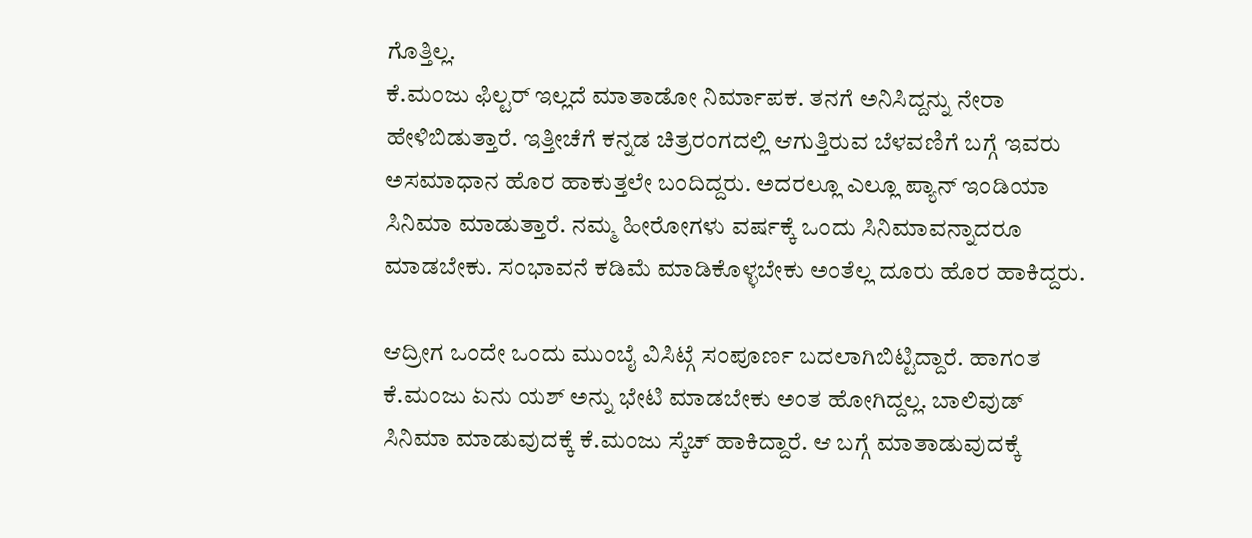ಗೊತ್ತಿಲ್ಲ.
ಕೆ.ಮಂಜು ಫಿಲ್ಟರ್ ಇಲ್ಲದೆ ಮಾತಾಡೋ ನಿರ್ಮಾಪಕ. ತನಗೆ ಅನಿಸಿದ್ದನ್ನು ನೇರಾ ಹೇಳಿಬಿಡುತ್ತಾರೆ. ಇತ್ತೀಚೆಗೆ ಕನ್ನಡ ಚಿತ್ರರಂಗದಲ್ಲಿ ಆಗುತ್ತಿರುವ ಬೆಳವಣಿಗೆ ಬಗ್ಗೆ ಇವರು ಅಸಮಾಧಾನ ಹೊರ ಹಾಕುತ್ತಲೇ ಬಂದಿದ್ದರು. ಅದರಲ್ಲೂ ಎಲ್ಲೂ ಪ್ಯಾನ್ ಇಂಡಿಯಾ ಸಿನಿಮಾ ಮಾಡುತ್ತಾರೆ. ನಮ್ಮ ಹೀರೋಗಳು ವರ್ಷಕ್ಕೆ ಒಂದು ಸಿನಿಮಾವನ್ನಾದರೂ ಮಾಡಬೇಕು. ಸಂಭಾವನೆ ಕಡಿಮೆ ಮಾಡಿಕೊಳ್ಳಬೇಕು ಅಂತೆಲ್ಲ ದೂರು ಹೊರ ಹಾಕಿದ್ದರು.

ಆದ್ರೀಗ ಒಂದೇ ಒಂದು ಮುಂಬೈ ವಿಸಿಟ್ಗೆ ಸಂಪೂರ್ಣ ಬದಲಾಗಿಬಿಟ್ಟಿದ್ದಾರೆ. ಹಾಗಂತ ಕೆ.ಮಂಜು ಏನು ಯಶ್ ಅನ್ನು ಭೇಟಿ ಮಾಡಬೇಕು ಅಂತ ಹೋಗಿದ್ದಲ್ಲ. ಬಾಲಿವುಡ್ ಸಿನಿಮಾ ಮಾಡುವುದಕ್ಕೆ ಕೆ.ಮಂಜು ಸ್ಕೆಚ್ ಹಾಕಿದ್ದಾರೆ. ಆ ಬಗ್ಗೆ ಮಾತಾಡುವುದಕ್ಕೆ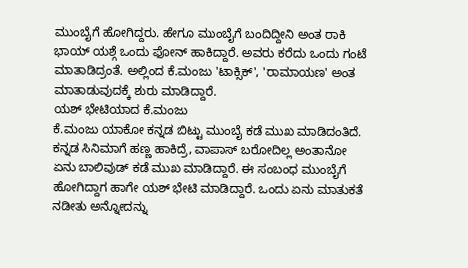ಮುಂಬೈಗೆ ಹೋಗಿದ್ದರು. ಹೇಗೂ ಮುಂಬೈಗೆ ಬಂದಿದ್ದೀನಿ ಅಂತ ರಾಕಿ ಭಾಯ್ ಯಶ್ಗೆ ಒಂದು ಫೋನ್ ಹಾಕಿದ್ದಾರೆ. ಅವರು ಕರೆದು ಒಂದು ಗಂಟೆ ಮಾತಾಡಿದ್ರಂತೆ. ಅಲ್ಲಿಂದ ಕೆ.ಮಂಜು 'ಟಾಕ್ಸಿಕ್', 'ರಾಮಾಯಣ' ಅಂತ ಮಾತಾಡುವುದಕ್ಕೆ ಶುರು ಮಾಡಿದ್ದಾರೆ.
ಯಶ್ ಭೇಟಿಯಾದ ಕೆ.ಮಂಜು
ಕೆ.ಮಂಜು ಯಾಕೋ ಕನ್ನಡ ಬಿಟ್ಟು ಮುಂಬೈ ಕಡೆ ಮುಖ ಮಾಡಿದಂತಿದೆ. ಕನ್ನಡ ಸಿನಿಮಾಗೆ ಹಣ್ಣ ಹಾಕಿದ್ರೆ, ವಾಪಾಸ್ ಬರೋದಿಲ್ಲ ಅಂತಾನೋ ಏನು ಬಾಲಿವುಡ್ ಕಡೆ ಮುಖ ಮಾಡಿದ್ದಾರೆ. ಈ ಸಂಬಂಧ ಮುಂಬೈಗೆ ಹೋಗಿದ್ದಾಗ ಹಾಗೇ ಯಶ್ ಭೇಟಿ ಮಾಡಿದ್ದಾರೆ. ಒಂದು ಏನು ಮಾತುಕತೆ ನಡೀತು ಅನ್ನೋದನ್ನು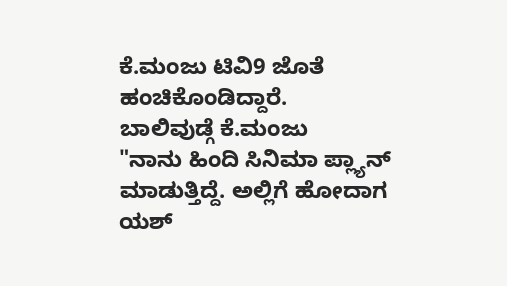ಕೆ.ಮಂಜು ಟಿವಿ9 ಜೊತೆ ಹಂಚಿಕೊಂಡಿದ್ದಾರೆ.
ಬಾಲಿವುಡ್ಗೆ ಕೆ.ಮಂಜು
"ನಾನು ಹಿಂದಿ ಸಿನಿಮಾ ಪ್ಲ್ಯಾನ್ ಮಾಡುತ್ತಿದ್ದೆ. ಅಲ್ಲಿಗೆ ಹೋದಾಗ ಯಶ್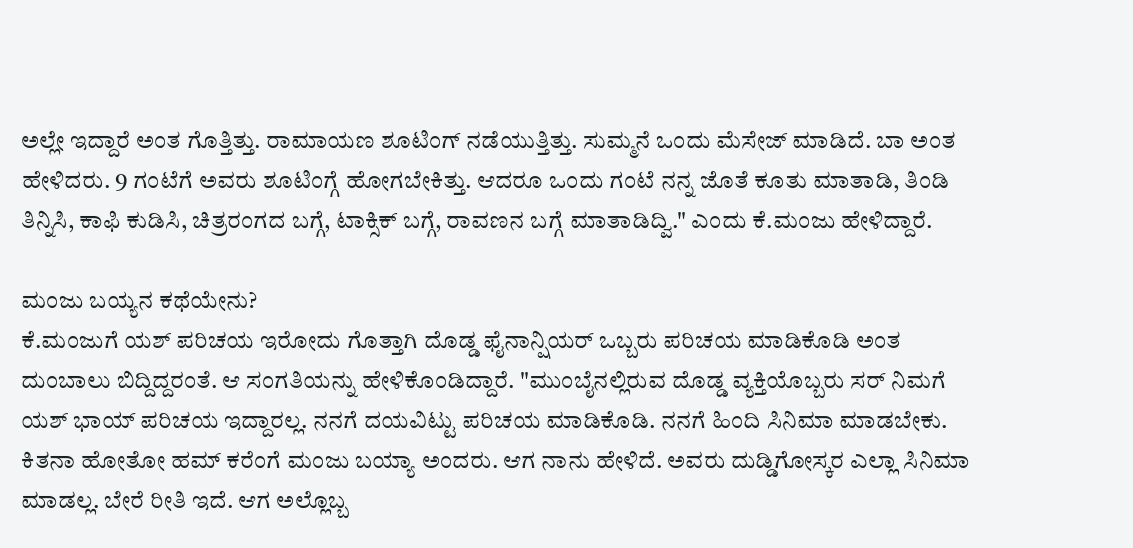ಅಲ್ಲೇ ಇದ್ದಾರೆ ಅಂತ ಗೊತ್ತಿತ್ತು. ರಾಮಾಯಣ ಶೂಟಿಂಗ್ ನಡೆಯುತ್ತಿತ್ತು. ಸುಮ್ಮನೆ ಒಂದು ಮೆಸೇಜ್ ಮಾಡಿದೆ. ಬಾ ಅಂತ ಹೇಳಿದರು. 9 ಗಂಟೆಗೆ ಅವರು ಶೂಟಿಂಗ್ಗೆ ಹೋಗಬೇಕಿತ್ತು. ಆದರೂ ಒಂದು ಗಂಟೆ ನನ್ನ ಜೊತೆ ಕೂತು ಮಾತಾಡಿ, ತಿಂಡಿ ತಿನ್ನಿಸಿ, ಕಾಫಿ ಕುಡಿಸಿ, ಚಿತ್ರರಂಗದ ಬಗ್ಗೆ, ಟಾಕ್ಸಿಕ್ ಬಗ್ಗೆ, ರಾವಣನ ಬಗ್ಗೆ ಮಾತಾಡಿದ್ವಿ." ಎಂದು ಕೆ.ಮಂಜು ಹೇಳಿದ್ದಾರೆ.

ಮಂಜು ಬಯ್ಯನ ಕಥೆಯೇನು?
ಕೆ.ಮಂಜುಗೆ ಯಶ್ ಪರಿಚಯ ಇರೋದು ಗೊತ್ತಾಗಿ ದೊಡ್ಡ ಫೈನಾನ್ಷಿಯರ್ ಒಬ್ಬರು ಪರಿಚಯ ಮಾಡಿಕೊಡಿ ಅಂತ ದುಂಬಾಲು ಬಿದ್ದಿದ್ದರಂತೆ. ಆ ಸಂಗತಿಯನ್ನು ಹೇಳಿಕೊಂಡಿದ್ದಾರೆ. "ಮುಂಬೈನಲ್ಲಿರುವ ದೊಡ್ಡ ವ್ಯಕ್ತಿಯೊಬ್ಬರು ಸರ್ ನಿಮಗೆ ಯಶ್ ಭಾಯ್ ಪರಿಚಯ ಇದ್ದಾರಲ್ಲ. ನನಗೆ ದಯವಿಟ್ಟು ಪರಿಚಯ ಮಾಡಿಕೊಡಿ. ನನಗೆ ಹಿಂದಿ ಸಿನಿಮಾ ಮಾಡಬೇಕು. ಕಿತನಾ ಹೋತೋ ಹಮ್ ಕರೆಂಗೆ ಮಂಜು ಬಯ್ಯಾ ಅಂದರು. ಆಗ ನಾನು ಹೇಳಿದೆ. ಅವರು ದುಡ್ಡಿಗೋಸ್ಕರ ಎಲ್ಲಾ ಸಿನಿಮಾ ಮಾಡಲ್ಲ. ಬೇರೆ ರೀತಿ ಇದೆ. ಆಗ ಅಲ್ಲೊಬ್ಬ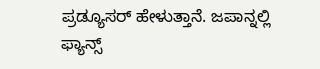ಪ್ರಡ್ಯೂಸರ್ ಹೇಳುತ್ತಾನೆ. ಜಪಾನ್ನಲ್ಲಿ ಫ್ಯಾನ್ಸ್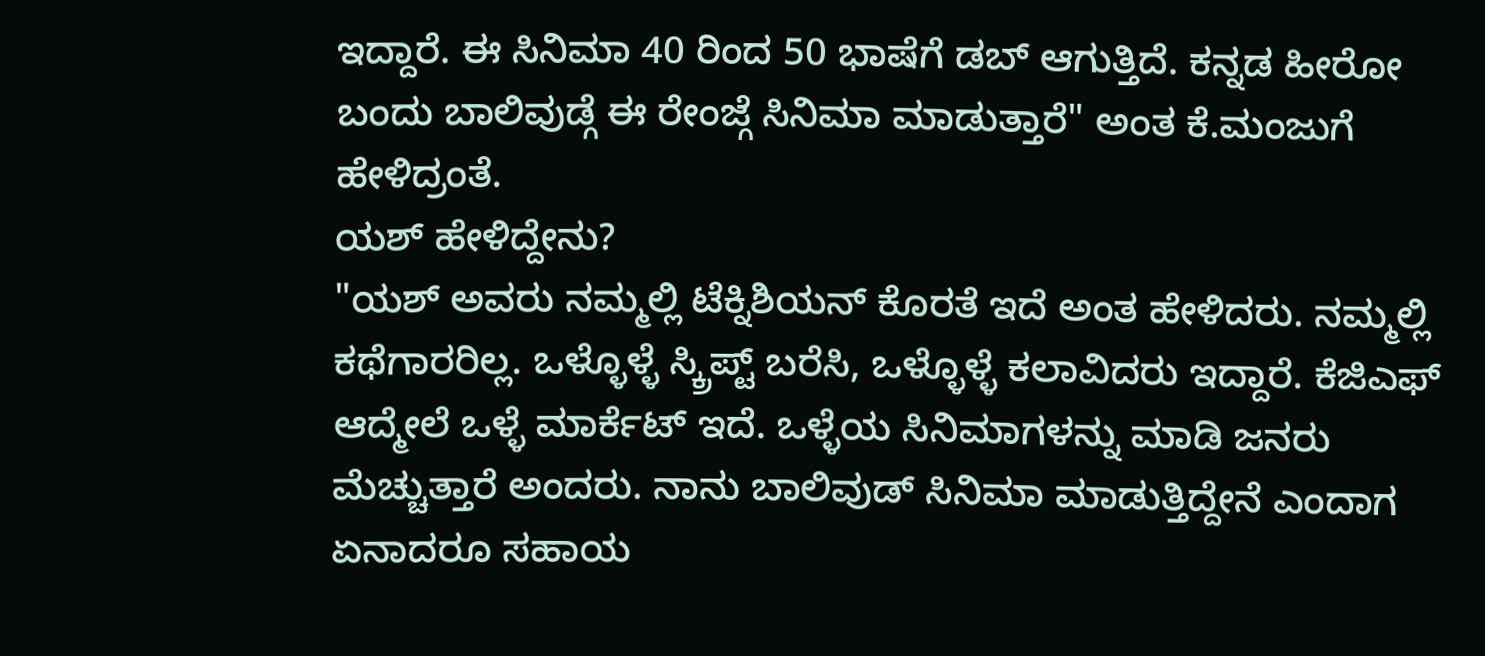ಇದ್ದಾರೆ. ಈ ಸಿನಿಮಾ 40 ರಿಂದ 50 ಭಾಷೆಗೆ ಡಬ್ ಆಗುತ್ತಿದೆ. ಕನ್ನಡ ಹೀರೋ ಬಂದು ಬಾಲಿವುಡ್ಗೆ ಈ ರೇಂಜ್ಗೆ ಸಿನಿಮಾ ಮಾಡುತ್ತಾರೆ" ಅಂತ ಕೆ.ಮಂಜುಗೆ ಹೇಳಿದ್ರಂತೆ.
ಯಶ್ ಹೇಳಿದ್ದೇನು?
"ಯಶ್ ಅವರು ನಮ್ಮಲ್ಲಿ ಟೆಕ್ನಿಶಿಯನ್ ಕೊರತೆ ಇದೆ ಅಂತ ಹೇಳಿದರು. ನಮ್ಮಲ್ಲಿ ಕಥೆಗಾರರಿಲ್ಲ. ಒಳ್ಳೊಳ್ಳೆ ಸ್ಕ್ರಿಪ್ಟ್ ಬರೆಸಿ, ಒಳ್ಳೊಳ್ಳೆ ಕಲಾವಿದರು ಇದ್ದಾರೆ. ಕೆಜಿಎಫ್ ಆದ್ಮೇಲೆ ಒಳ್ಳೆ ಮಾರ್ಕೆಟ್ ಇದೆ. ಒಳ್ಳೆಯ ಸಿನಿಮಾಗಳನ್ನು ಮಾಡಿ ಜನರು ಮೆಚ್ಚುತ್ತಾರೆ ಅಂದರು. ನಾನು ಬಾಲಿವುಡ್ ಸಿನಿಮಾ ಮಾಡುತ್ತಿದ್ದೇನೆ ಎಂದಾಗ ಏನಾದರೂ ಸಹಾಯ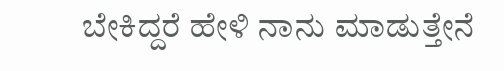ಬೇಕಿದ್ದರೆ ಹೇಳಿ ನಾನು ಮಾಡುತ್ತೇನೆ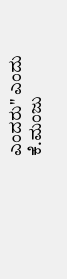ಎಂದರು" ಎಂದು ಕೆ.ಮಂಜು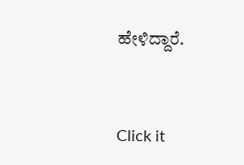ಹೇಳಿದ್ದಾರೆ.


Click it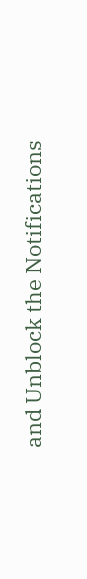and Unblock the Notifications